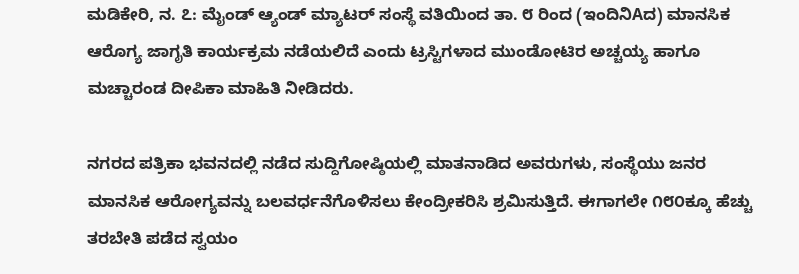ಮಡಿಕೇರಿ, ನ. ೭: ಮೈಂಡ್ ಆ್ಯಂಡ್ ಮ್ಯಾಟರ್ ಸಂಸ್ಥೆ ವತಿಯಿಂದ ತಾ. ೮ ರಿಂದ (ಇಂದಿನಿAದ) ಮಾನಸಿಕ ಆರೊಗ್ಯ ಜಾಗೃತಿ ಕಾರ್ಯಕ್ರಮ ನಡೆಯಲಿದೆ ಎಂದು ಟ್ರಸ್ಟಿಗಳಾದ ಮುಂಡೋಟಿರ ಅಚ್ಚಯ್ಯ ಹಾಗೂ ಮಚ್ಚಾರಂಡ ದೀಪಿಕಾ ಮಾಹಿತಿ ನೀಡಿದರು.

ನಗರದ ಪತ್ರಿಕಾ ಭವನದಲ್ಲಿ ನಡೆದ ಸುದ್ದಿಗೋಷ್ಠಿಯಲ್ಲಿ ಮಾತನಾಡಿದ ಅವರುಗಳು, ಸಂಸ್ಥೆಯು ಜನರ ಮಾನಸಿಕ ಆರೋಗ್ಯವನ್ನು ಬಲವರ್ಧನೆಗೊಳಿಸಲು ಕೇಂದ್ರೀಕರಿಸಿ ಶ್ರಮಿಸುತ್ತಿದೆ. ಈಗಾಗಲೇ ೧೮೦ಕ್ಕೂ ಹೆಚ್ಚು ತರಬೇತಿ ಪಡೆದ ಸ್ವಯಂ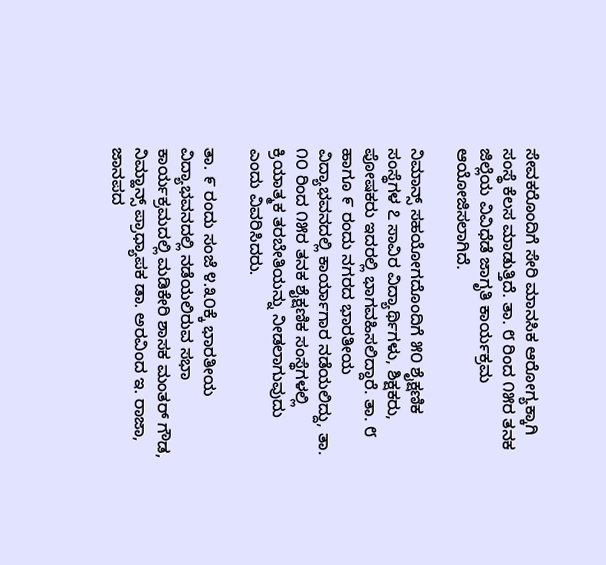ಸೇವಕರೊಂದಿಗೆ ಸೇರಿ ಮಾನಸಿಕ ಆರೋಗ್ಯಕ್ಕಾಗಿ ಸಂಸ್ಥೆ ಕೆಲಸ ಮಾಡುತ್ತಿದೆ. ತಾ. ೮ ರಿಂದ ೧೫ರ ತನಕ ಜಿಲ್ಲೆಯ ವಿವಿಧೆಡೆ ಜಾಗೃತಿ ಕಾರ್ಯಕ್ರಮ ಆಯೋಜಿಸಲಾಗಿದೆ.

ನಿಮಾನ್ಸ್ ಸಹಯೋಗದೊಂದಿಗೆ ೫೦ ಶೈಕ್ಷಣಿಕ ಸಂಸ್ಥೆಗಳ ೭ ಸಾವಿರ ವಿದ್ಯಾರ್ಥಿಗಳು, ಶಿಕ್ಷಕರು, ಪೋಷಕರು ಇದರಲ್ಲಿ ಭಾಗವಹಿಸಲಿದ್ದಾರೆ. ತಾ. ೮ ಹಾಗೂ ೯ ರಂದು ನಗರದ ಭಾರತೀಯ ವಿದ್ಯಾಭವನದಲ್ಲಿ ಕಾರ್ಯಾಗಾರ ನಡೆಯಲಿದ್ದು, ತಾ. ೧೦ ರಿಂದ ೧೫ರ ತನಕ ಶೈಕ್ಷಣಿಕ ಸಂಸ್ಥೆಗಳಲ್ಲಿ ಕ್ರಿಯಾತ್ಮಕ ತರಬೇತಿಯನ್ನು ನೀಡಲಾಗುವುದು ಎಂದು ವಿವರಿಸಿದರು.

ತಾ. ೯ ರಂದು ಸಂಜೆ ೪.೩೦ಕ್ಕೆ ಭಾರತೀಯ ವಿದ್ಯಾಭವನದಲ್ಲಿ ನಡೆಯಲಿರುವ ಸಭಾ ಕಾರ್ಯಕ್ರಮದಲ್ಲಿ ಮಡಿಕೇರಿ ಶಾಸಕ ಮಂತರ್ ಗೌಡ, ನಿಮ್ಹಾನ್ಸ್ ಪ್ರಾಧ್ಯಾಪಕ ಡಾ. ಅರವಿಂದ ಇ. ರಾಜಾ, ಜಾನಪದ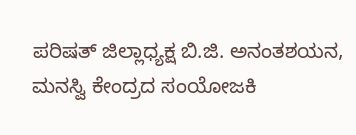ಪರಿಷತ್ ಜಿಲ್ಲಾಧ್ಯಕ್ಷ ಬಿ.ಜಿ. ಅನಂತಶಯನ, ಮನಸ್ವಿ ಕೇಂದ್ರದ ಸಂಯೋಜಕಿ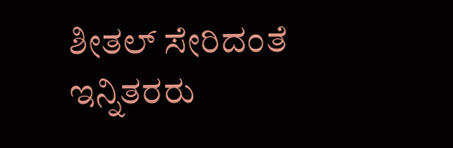ಶೀತಲ್ ಸೇರಿದಂತೆ ಇನ್ನಿತರರು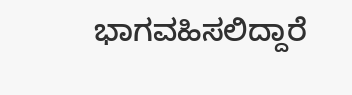ಭಾಗವಹಿಸಲಿದ್ದಾರೆ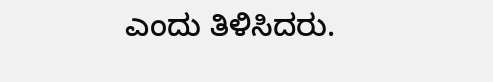ಎಂದು ತಿಳಿಸಿದರು.